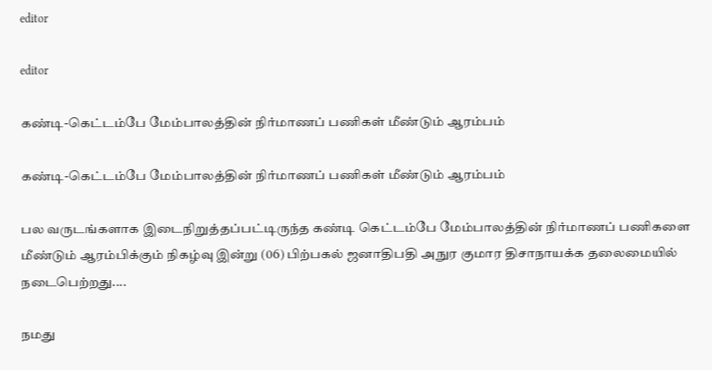editor

editor

கண்டி-கெட்டம்பே மேம்பாலத்தின் நிர்மாணப் பணிகள் மீண்டும் ஆரம்பம்

கண்டி-கெட்டம்பே மேம்பாலத்தின் நிர்மாணப் பணிகள் மீண்டும் ஆரம்பம்

பல வருடங்களாக இடைநிறுத்தப்பட்டிருந்த கண்டி கெட்டம்பே மேம்பாலத்தின் நிர்மாணப் பணிகளை மீண்டும் ஆரம்பிக்கும் நிகழ்வு இன்று (06) பிற்பகல் ஜனாதிபதி அநுர குமார திசாநாயக்க தலைமையில் நடைபெற்றது....

நமது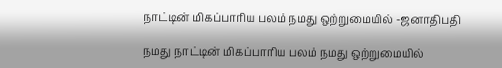நாட்டின் மிகப்பாரிய பலம் நமது ஒற்றுமையில் -ஜனாதிபதி

நமது நாட்டின் மிகப்பாரிய பலம் நமது ஒற்றுமையில்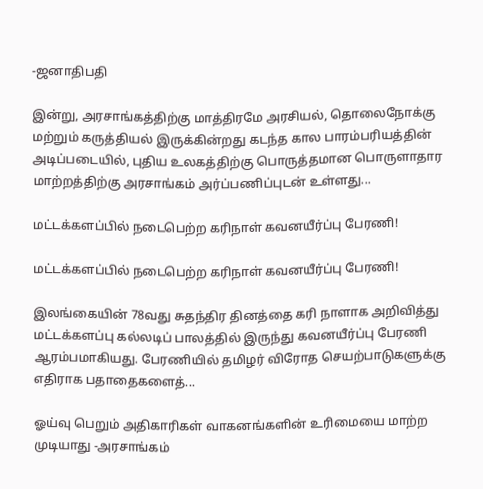-ஜனாதிபதி

இன்று, அரசாங்கத்திற்கு மாத்திரமே அரசியல், தொலைநோக்கு மற்றும் கருத்தியல் இருக்கின்றது கடந்த கால பாரம்பரியத்தின் அடிப்படையில், புதிய உலகத்திற்கு பொருத்தமான பொருளாதார மாற்றத்திற்கு அரசாங்கம் அர்ப்பணிப்புடன் உள்ளது...

மட்டக்களப்பில் நடைபெற்ற கரிநாள் கவனயீர்ப்பு பேரணி!

மட்டக்களப்பில் நடைபெற்ற கரிநாள் கவனயீர்ப்பு பேரணி!

இலங்கையின் 78வது சுதந்திர தினத்தை கரி நாளாக அறிவித்து மட்டக்களப்பு கல்லடிப் பாலத்தில் இருந்து கவனயீர்ப்பு பேரணி ஆரம்பமாகியது. பேரணியில் தமிழர் விரோத செயற்பாடுகளுக்கு எதிராக பதாதைகளைத்...

ஓய்வு பெறும் அதிகாரிகள் வாகனங்களின் உரிமையை மாற்ற முடியாது -அரசாங்கம்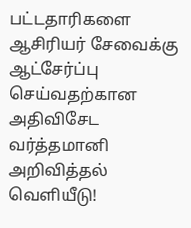பட்டதாரிகளை ஆசிரியர் சேவைக்கு ஆட்சேர்ப்பு செய்வதற்கான அதிவிசேட வர்த்தமானி அறிவித்தல் வெளியீடு!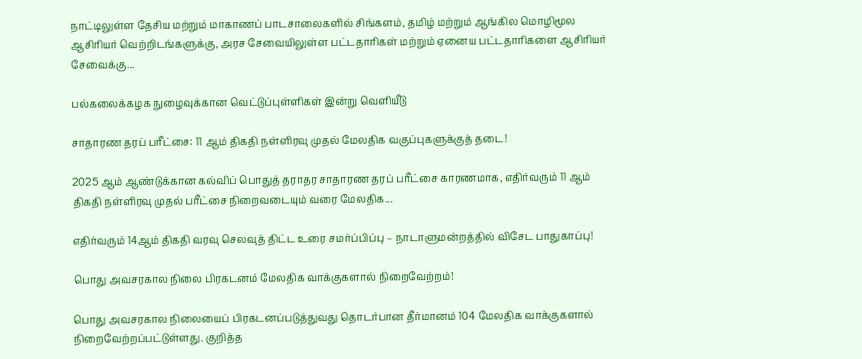நாட்டிலுள்ள தேசிய மற்றும் மாகாணப் பாடசாலைகளில் சிங்களம், தமிழ் மற்றும் ஆங்கில மொழிமூல ஆசிரியர் வெற்றிடங்களுக்கு, அரச சேவையிலுள்ள பட்டதாரிகள் மற்றும் ஏனைய பட்டதாரிகளை ஆசிரியர் சேவைக்கு...

பல்கலைக்கழக நுழைவுக்கான வெட்டுப்புள்ளிகள் இன்று வெளியீடு

சாதாரண தரப் பரீட்சை: 11 ஆம் திகதி நள்ளிரவு முதல் மேலதிக வகுப்புகளுக்குத் தடை!

2025 ஆம் ஆண்டுக்கான கல்விப் பொதுத் தராதர சாதாரண தரப் பரீட்சை காரணமாக, எதிர்வரும் 11 ஆம் திகதி நள்ளிரவு முதல் பரீட்சை நிறைவடையும் வரை மேலதிக...

எதிர்வரும் 14ஆம் திகதி வரவு செலவுத் திட்ட உரை சமர்ப்பிப்பு – நாடாளுமன்றத்தில் விசேட பாதுகாப்பு!

பொது அவசரகால நிலை பிரகடனம் மேலதிக வாக்குகளால் நிறைவேற்றம்!

பொது அவசரகால நிலையைப் பிரகடனப்படுத்துவது தொடர்பான தீர்மானம் 104 மேலதிக வாக்குகளால் நிறைவேற்றப்பட்டுள்ளது. குறித்த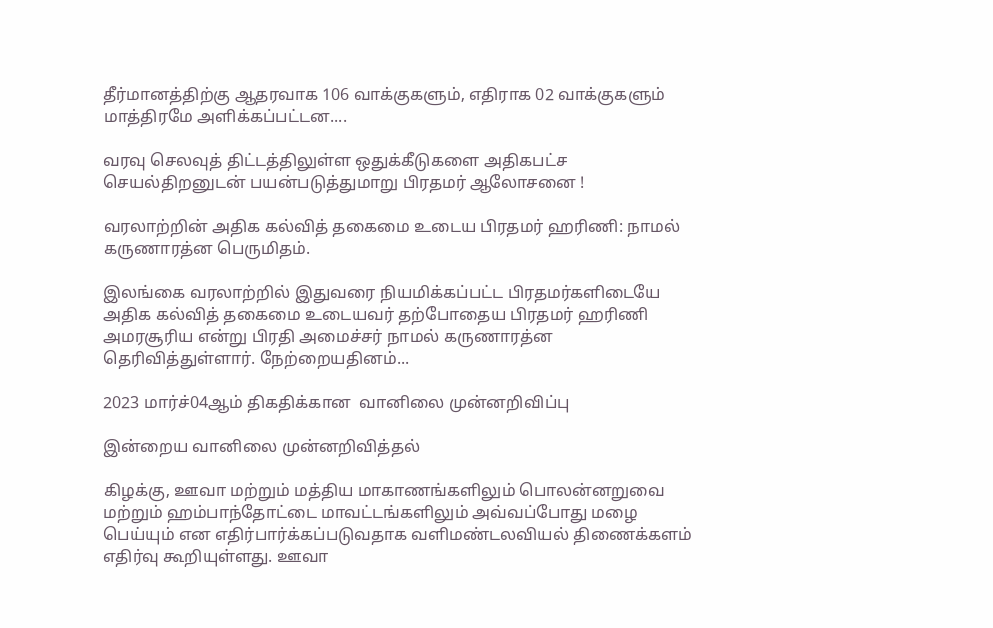தீர்மானத்திற்கு ஆதரவாக 106 வாக்குகளும், எதிராக 02 வாக்குகளும் மாத்திரமே அளிக்கப்பட்டன....

வரவு செலவுத் திட்டத்திலுள்ள ஒதுக்கீடுகளை அதிகபட்ச செயல்திறனுடன் பயன்படுத்துமாறு பிரதமர் ஆலோசனை !

வரலாற்றின் அதிக கல்வித் தகைமை உடைய பிரதமர் ஹரிணி: நாமல் கருணாரத்ன பெருமிதம்.

இலங்கை வரலாற்றில் இதுவரை நியமிக்கப்பட்ட பிரதமர்களிடையே அதிக கல்வித் தகைமை உடையவர் தற்போதைய பிரதமர் ஹரிணி அமரசூரிய என்று பிரதி அமைச்சர் நாமல் கருணாரத்ன தெரிவித்துள்ளார். நேற்றையதினம்...

2023 மார்ச்04ஆம் திகதிக்கான  வானிலை முன்னறிவிப்பு

இன்றைய வானிலை முன்னறிவித்தல்

கிழக்கு, ஊவா மற்றும் மத்திய மாகாணங்களிலும் பொலன்னறுவை மற்றும் ஹம்பாந்தோட்டை மாவட்டங்களிலும் அவ்வப்போது மழை பெய்யும் என எதிர்பார்க்கப்படுவதாக வளிமண்டலவியல் திணைக்களம் எதிர்வு கூறியுள்ளது. ஊவா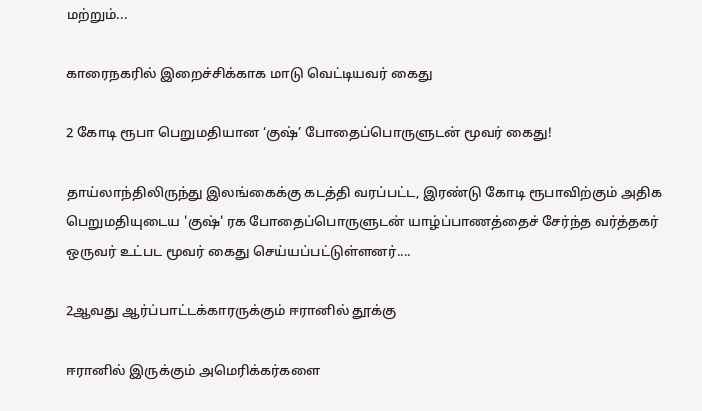மற்றும்...

காரைநகரில் இறைச்சிக்காக மாடு வெட்டியவர் கைது

2 கோடி ரூபா பெறுமதியான ‘குஷ்’ போதைப்பொருளுடன் மூவர் கைது!

தாய்லாந்திலிருந்து இலங்கைக்கு கடத்தி வரப்பட்ட, இரண்டு கோடி ரூபாவிற்கும் அதிக பெறுமதியுடைய 'குஷ்' ரக போதைப்பொருளுடன் யாழ்ப்பாணத்தைச் சேர்ந்த வர்த்தகர் ஒருவர் உட்பட மூவர் கைது செய்யப்பட்டுள்ளனர்....

2ஆவது ஆர்ப்பாட்டக்காரருக்கும் ஈரானில் தூக்கு

ஈரானில் இருக்கும் அமெரிக்கர்களை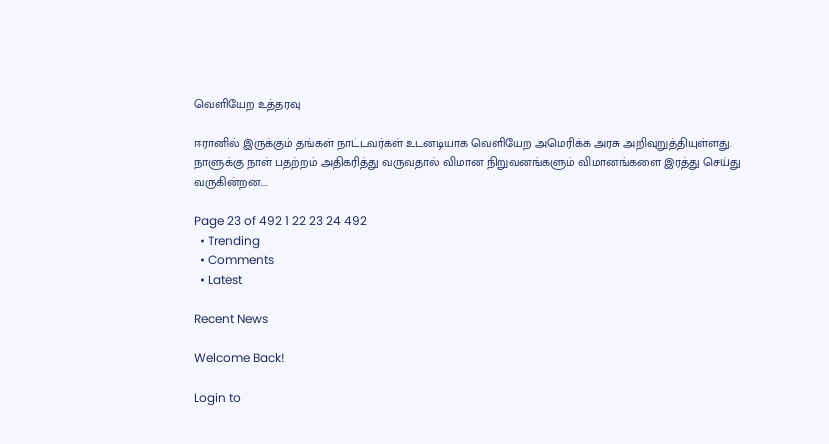வெளியேற உத்தரவு

ஈரானில் இருக்கும் தங்கள் நாட்டவர்கள் உடனடியாக வெளியேற அமெரிக்க அரசு அறிவுறுத்தியுள்ளது. நாளுக்கு நாள் பதற்றம் அதிகரித்து வருவதால் விமான நிறுவனங்களும் விமானங்களை இரத்து செய்து வருகின்றன....

Page 23 of 492 1 22 23 24 492
  • Trending
  • Comments
  • Latest

Recent News

Welcome Back!

Login to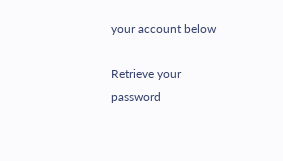your account below

Retrieve your password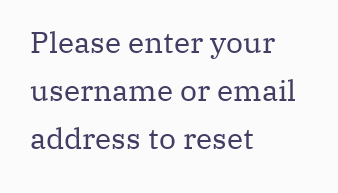Please enter your username or email address to reset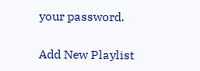your password.

Add New Playlist